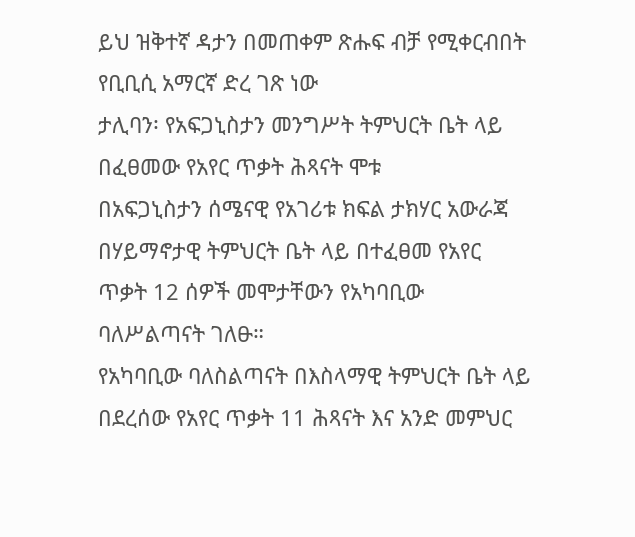ይህ ዝቅተኛ ዳታን በመጠቀም ጽሑፍ ብቻ የሚቀርብበት የቢቢሲ አማርኛ ድረ ገጽ ነው
ታሊባን፡ የአፍጋኒስታን መንግሥት ትምህርት ቤት ላይ በፈፀመው የአየር ጥቃት ሕጻናት ሞቱ
በአፍጋኒስታን ሰሜናዊ የአገሪቱ ክፍል ታክሃር አውራጃ በሃይማኖታዊ ትምህርት ቤት ላይ በተፈፀመ የአየር ጥቃት 12 ሰዎች መሞታቸውን የአካባቢው ባለሥልጣናት ገለፁ።
የአካባቢው ባለስልጣናት በእስላማዊ ትምህርት ቤት ላይ በደረሰው የአየር ጥቃት 11 ሕጻናት እና አንድ መምህር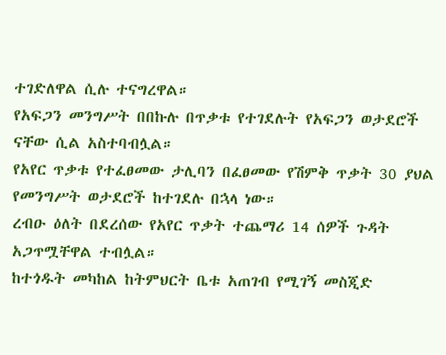ተገድለዋል ሲሉ ተናግረዋል።
የአፍጋን መንግሥት በበኩሉ በጥቃቱ የተገደሉት የአፍጋን ወታደሮች ናቸው ሲል አስተባብሏል።
የአየር ጥቃቱ የተፈፀመው ታሊባን በፈፀመው የሽምቅ ጥቃት 30 ያህል የመንግሥት ወታደሮች ከተገደሉ በኋላ ነው።
ረብዑ ዕለት በደረሰው የአየር ጥቃት ተጨማሪ 14 ሰዎች ጉዳት አጋጥሟቸዋል ተብሏል።
ከተጎዱት መካከል ከትምህርት ቤቱ አጠገብ የሚገኝ መስጂድ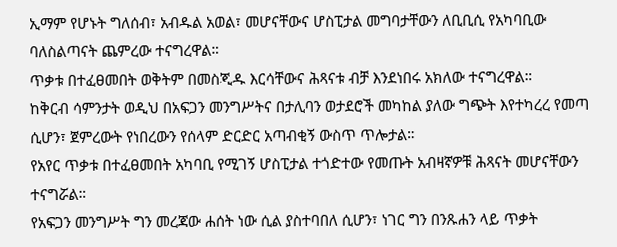ኢማም የሆኑት ግለሰብ፣ አብዱል አወል፣ መሆናቸውና ሆስፒታል መግባታቸውን ለቢቢሲ የአካባቢው ባለስልጣናት ጨምረው ተናግረዋል።
ጥቃቱ በተፈፀመበት ወቅትም በመስጂዱ እርሳቸውና ሕጻናቱ ብቻ እንደነበሩ አክለው ተናግረዋል።
ከቅርብ ሳምንታት ወዲህ በአፍጋን መንግሥትና በታሊባን ወታደሮች መካከል ያለው ግጭት እየተካረረ የመጣ ሲሆን፣ ጀምረውት የነበረውን የሰላም ድርድር አጣብቂኝ ውስጥ ጥሎታል።
የአየር ጥቃቱ በተፈፀመበት አካባቢ የሚገኝ ሆስፒታል ተጎድተው የመጡት አብዛኛዎቹ ሕጻናት መሆናቸውን ተናግሯል።
የአፍጋን መንግሥት ግን መረጃው ሐሰት ነው ሲል ያስተባበለ ሲሆን፣ ነገር ግን በንጹሐን ላይ ጥቃት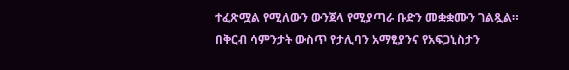ተፈጽሟል የሚለውን ውንጀላ የሚያጣራ ቡድን መቋቋሙን ገልጿል።
በቅርብ ሳምንታት ውስጥ የታሊባን አማፂያንና የአፍጋኒስታን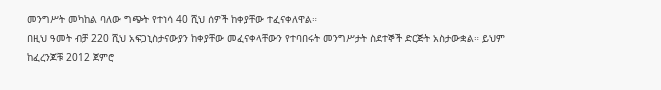መንግሥት መካከል ባለው ግጭት የተነሳ 40 ሺህ ሰዎች ከቀያቸው ተፈናቀለዋል።
በዚህ ዓመት ብቻ 220 ሺህ አፍጋኒስታናውያን ከቀያቸው መፈናቀላቸውን የተባበሩት መንግሥታት ስደተኞች ድርጅት አስታውቋል። ይህም ከፈረንጆቹ 2012 ጀምሮ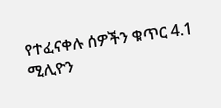የተፈናቀሉ ሰዎችን ቁጥር 4.1 ሚሊዮን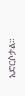አድርሶታል።